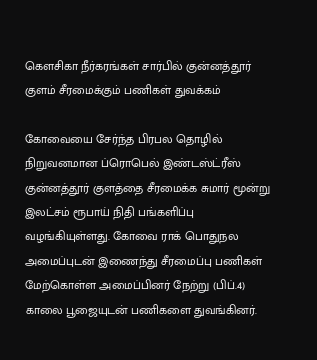கௌசிகா நீர்கரங்கள் சார்பில் குன்னத்தூர் குளம் சீரமைக்கும் பணிகள் துவக்கம்

கோவையை சேர்ந்த பிரபல தொழில் நிறுவனமான ப்ரொபெல் இண்டஸ்ட்ரீஸ் குன்னத்தூர் குளத்தை சீரமைக்க சுமார் மூன்று இலட்சம் ரூபாய் நிதி பங்களிப்பு வழங்கியுள்ளது. கோவை ராக் பொதுநல அமைப்புடன் இணைந்து சீரமைப்பு பணிகள் மேற்கொள்ள அமைப்பினர் நேற்று (பிப்.4) காலை பூஜையுடன் பணிகளை துவங்கினர்.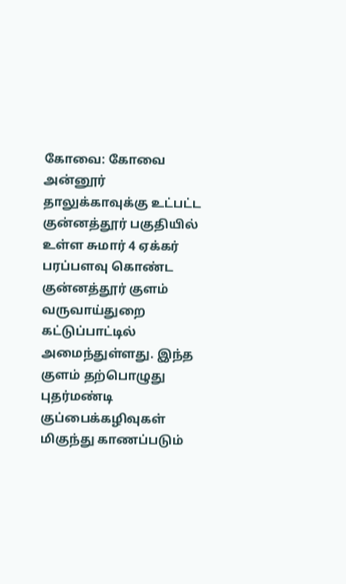கோவை: கோவை அன்னூர் தாலுக்காவுக்கு உட்பட்ட குன்னத்தூர் பகுதியில் உள்ள சுமார் 4 ஏக்கர் பரப்பளவு கொண்ட குன்னத்தூர் குளம் வருவாய்துறை கட்டுப்பாட்டில் அமைந்துள்ளது. இந்த குளம் தற்பொழுது புதர்மண்டி குப்பைக்கழிவுகள் மிகுந்து காணப்படும்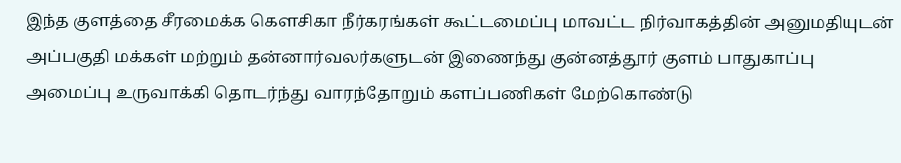இந்த குளத்தை சீரமைக்க கௌசிகா நீர்கரங்கள் கூட்டமைப்பு மாவட்ட நிர்வாகத்தின் அனுமதியுடன் அப்பகுதி மக்கள் மற்றும் தன்னார்வலர்களுடன் இணைந்து குன்னத்தூர் குளம் பாதுகாப்பு அமைப்பு உருவாக்கி தொடர்ந்து வாரந்தோறும் களப்பணிகள் மேற்கொண்டு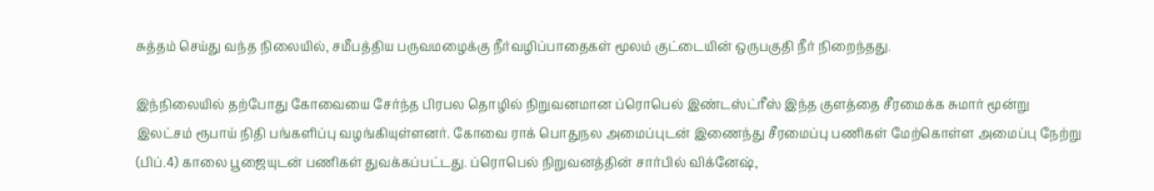சுத்தம் செய்து வந்த நிலையில், சமீபத்திய பருவமழைக்கு நீர்வழிப்பாதைகள் மூலம் குட்டையின் ஒருபகுதி நீர் நிறைந்தது.

இந்நிலையில் தற்போது கோவையை சேர்ந்த பிரபல தொழில் நிறுவனமான ப்ரொபெல் இண்டஸ்ட்ரீஸ் இந்த குளத்தை சீரமைக்க சுமார் மூன்று இலட்சம் ரூபாய் நிதி பங்களிப்பு வழங்கியுள்ளனர். கோவை ராக் பொதுநல அமைப்புடன் இணைந்து சீரமைப்பு பணிகள் மேற்கொள்ள அமைப்பு நேற்று (பிப்.4) காலை பூஜையுடன் பணிகள் துவக்கப்பட்டது. ப்ரொபெல் நிறுவனத்தின் சார்பில் விக்னேஷ்,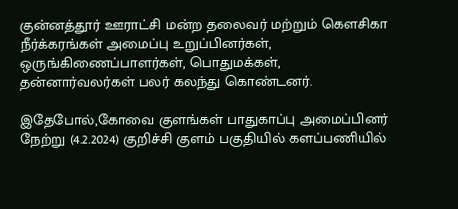குன்னத்தூர் ஊராட்சி மன்ற தலைவர் மற்றும் கௌசிகா நீர்க்கரங்கள் அமைப்பு உறுப்பினர்கள், ஒருங்கிணைப்பாளர்கள், பொதுமக்கள், தன்னார்வலர்கள் பலர் கலந்து கொண்டனர்.

இதேபோல்,கோவை குளங்கள் பாதுகாப்பு அமைப்பினர் நேற்று (4.2.2024) குறிச்சி குளம் பகுதியில் களப்பணியில்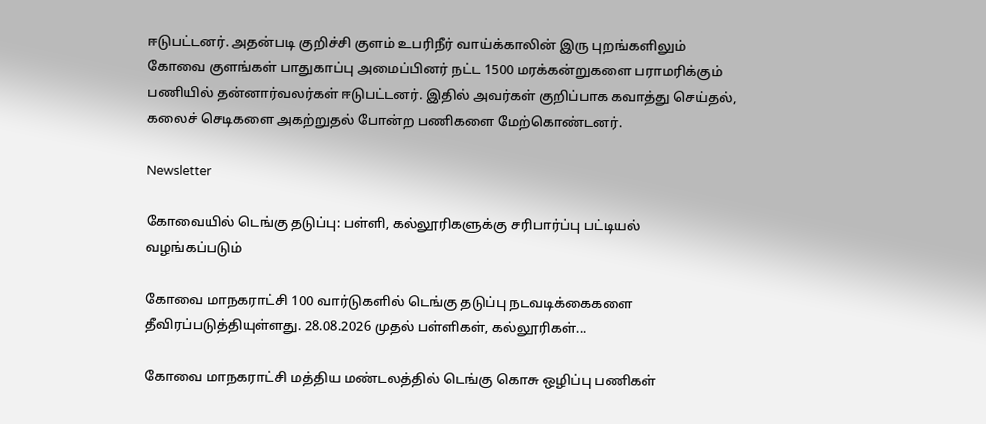ஈடுபட்டனர். அதன்படி குறிச்சி குளம் உபரிநீர் வாய்க்காலின் இரு புறங்களிலும் கோவை குளங்கள் பாதுகாப்பு அமைப்பினர் நட்ட 1500 மரக்கன்றுகளை பராமரிக்கும் பணியில் தன்னார்வலர்கள் ஈடுபட்டனர். இதில் அவர்கள் குறிப்பாக கவாத்து செய்தல், கலைச் செடிகளை அகற்றுதல் போன்ற பணிகளை மேற்கொண்டனர்.

Newsletter

கோவையில் டெங்கு தடுப்பு: பள்ளி, கல்லூரிகளுக்கு சரிபார்ப்பு பட்டியல் வழங்கப்படும்

கோவை மாநகராட்சி 100 வார்டுகளில் டெங்கு தடுப்பு நடவடிக்கைகளை தீவிரப்படுத்தியுள்ளது. 28.08.2026 முதல் பள்ளிகள், கல்லூரிகள்...

கோவை மாநகராட்சி மத்திய மண்டலத்தில் டெங்கு கொசு ஒழிப்பு பணிகள்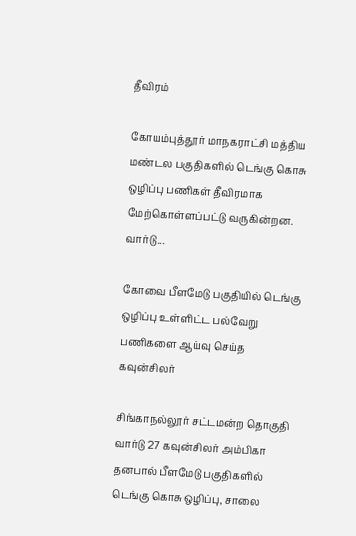தீவிரம்

கோயம்புத்தூர் மாநகராட்சி மத்திய மண்டல பகுதிகளில் டெங்கு கொசு ஒழிப்பு பணிகள் தீவிரமாக மேற்கொள்ளப்பட்டு வருகின்றன. வார்டு...

கோவை பீளமேடு பகுதியில் டெங்கு ஒழிப்பு உள்ளிட்ட பல்வேறு பணிகளை ஆய்வு செய்த கவுன்சிலர்

சிங்காநல்லூர் சட்டமன்ற தொகுதி வார்டு 27 கவுன்சிலர் அம்பிகா தனபால் பீளமேடு பகுதிகளில் டெங்கு கொசு ஒழிப்பு, சாலை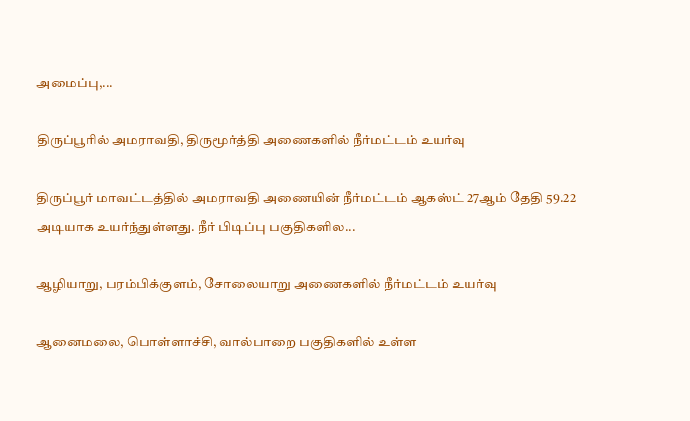அமைப்பு,...

திருப்பூரில் அமராவதி, திருமூர்த்தி அணைகளில் நீர்மட்டம் உயர்வு

திருப்பூர் மாவட்டத்தில் அமராவதி அணையின் நீர்மட்டம் ஆகஸ்ட் 27ஆம் தேதி 59.22 அடியாக உயர்ந்துள்ளது. நீர் பிடிப்பு பகுதிகளில...

ஆழியாறு, பரம்பிக்குளம், சோலையாறு அணைகளில் நீர்மட்டம் உயர்வு

ஆனைமலை, பொள்ளாச்சி, வால்பாறை பகுதிகளில் உள்ள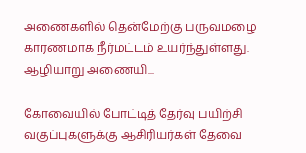அணைகளில் தென்மேற்கு பருவமழை காரணமாக நீர்மட்டம் உயர்ந்துள்ளது. ஆழியாறு அணையி...

கோவையில் போட்டித் தேர்வு பயிற்சி வகுப்புகளுக்கு ஆசிரியர்கள் தேவை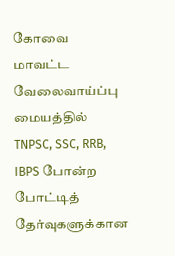கோவை மாவட்ட வேலைவாய்ப்பு மையத்தில் TNPSC, SSC, RRB, IBPS போன்ற போட்டித் தேர்வுகளுக்கான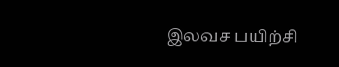இலவச பயிற்சி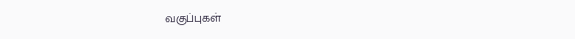வகுப்புகள்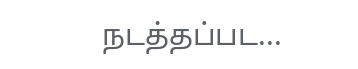நடத்தப்பட...